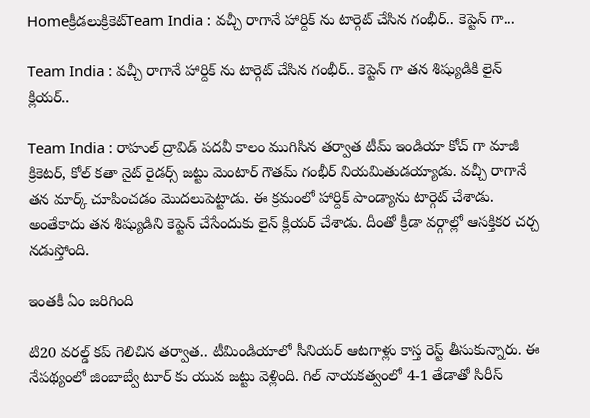Homeక్రీడలుక్రికెట్‌Team India : వచ్చీ రాగానే హార్దిక్ ను టార్గెట్ చేసిన గంభీర్.. కెప్టెన్ గా...

Team India : వచ్చీ రాగానే హార్దిక్ ను టార్గెట్ చేసిన గంభీర్.. కెప్టెన్ గా తన శిష్యుడికి లైన్ క్లియర్..

Team India : రాహుల్ ద్రావిడ్ పదవీ కాలం ముగిసిన తర్వాత టీమ్ ఇండియా కోచ్ గా మాజీ క్రికెటర్, కోల్ కతా నైట్ రైడర్స్ జట్టు మెంటార్ గౌతమ్ గంభీర్ నియమితుడయ్యాడు. వచ్చీ రాగానే తన మార్క్ చూపించడం మొదలుపెట్టాడు. ఈ క్రమంలో హార్దిక్ పాండ్యాను టార్గెట్ చేశాడు. అంతేకాదు తన శిష్యుడిని కెప్టెన్ చేసేందుకు లైన్ క్లియర్ చేశాడు. దీంతో క్రీడా వర్గాల్లో ఆసక్తికర చర్చ నడుస్తోంది.

ఇంతకీ ఏం జరిగింది

టి20 వరల్డ్ కప్ గెలిచిన తర్వాత.. టీమిండియాలో సీనియర్ ఆటగాళ్లు కాస్త రెస్ట్ తీసుకున్నారు. ఈ నేపథ్యంలో జింబాబ్వే టూర్ కు యువ జట్టు వెళ్లింది. గిల్ నాయకత్వంలో 4-1 తేడాతో సిరీస్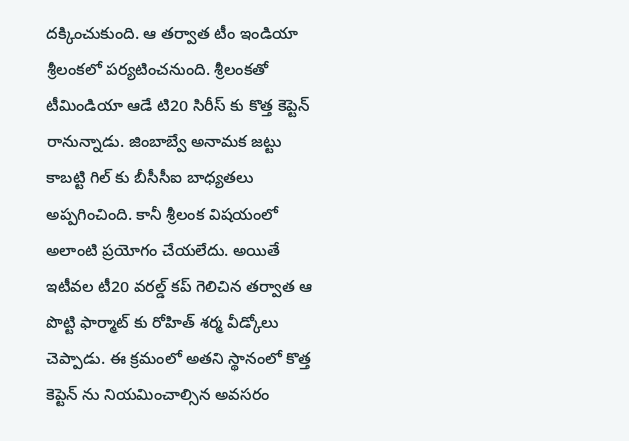దక్కించుకుంది. ఆ తర్వాత టీం ఇండియా శ్రీలంకలో పర్యటించనుంది. శ్రీలంకతో టీమిండియా ఆడే టి20 సిరీస్ కు కొత్త కెప్టెన్ రానున్నాడు. జింబాబ్వే అనామక జట్టు కాబట్టి గిల్ కు బీసీసీఐ బాధ్యతలు అప్పగించింది. కానీ శ్రీలంక విషయంలో అలాంటి ప్రయోగం చేయలేదు. అయితే ఇటీవల టీ20 వరల్డ్ కప్ గెలిచిన తర్వాత ఆ పొట్టి ఫార్మాట్ కు రోహిత్ శర్మ వీడ్కోలు చెప్పాడు. ఈ క్రమంలో అతని స్థానంలో కొత్త కెప్టెన్ ను నియమించాల్సిన అవసరం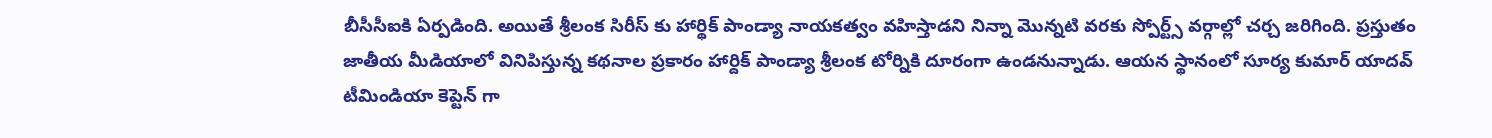బీసీసీఐకి ఏర్పడింది. అయితే శ్రీలంక సిరీస్ కు హార్థిక్ పాండ్యా నాయకత్వం వహిస్తాడని నిన్నా మొన్నటి వరకు స్పోర్ట్స్ వర్గాల్లో చర్చ జరిగింది. ప్రస్తుతం జాతీయ మీడియాలో వినిపిస్తున్న కథనాల ప్రకారం హార్దిక్ పాండ్యా శ్రీలంక టోర్నికి దూరంగా ఉండనున్నాడు. ఆయన స్థానంలో సూర్య కుమార్ యాదవ్ టీమిండియా కెప్టెన్ గా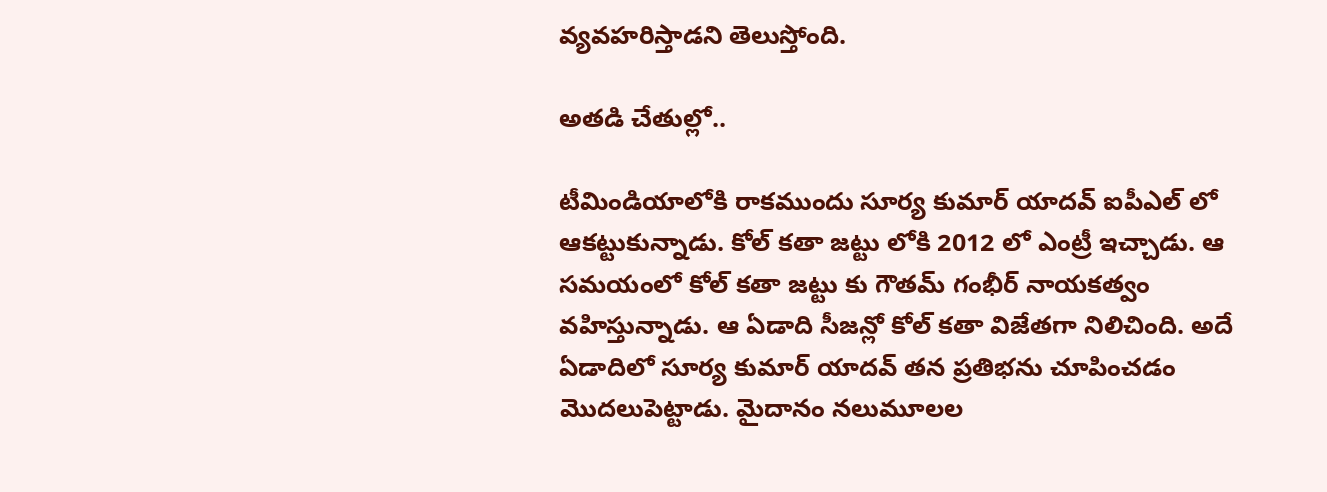వ్యవహరిస్తాడని తెలుస్తోంది.

అతడి చేతుల్లో..

టీమిండియాలోకి రాకముందు సూర్య కుమార్ యాదవ్ ఐపీఎల్ లో ఆకట్టుకున్నాడు. కోల్ కతా జట్టు లోకి 2012 లో ఎంట్రీ ఇచ్చాడు. ఆ సమయంలో కోల్ కతా జట్టు కు గౌతమ్ గంభీర్ నాయకత్వం వహిస్తున్నాడు. ఆ ఏడాది సీజన్లో కోల్ కతా విజేతగా నిలిచింది. అదే ఏడాదిలో సూర్య కుమార్ యాదవ్ తన ప్రతిభను చూపించడం మొదలుపెట్టాడు. మైదానం నలుమూలల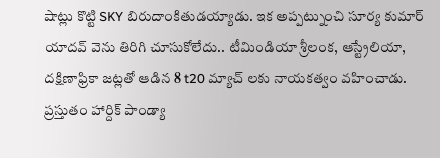షాట్లు కొట్టి SKY బిరుదాంకితుడయ్యాడు. ఇక అప్పట్నుంచి సూర్య కుమార్ యాదవ్ వెను తిరిగి చూసుకోలేదు.. టీమిండియా శ్రీలంక, ఆస్ట్రేలియా, దక్షిణాఫ్రికా జట్లతో ఆడిన 8 t20 మ్యాచ్ లకు నాయకత్వం వహించాడు. ప్రస్తుతం హార్దిక్ పాండ్యా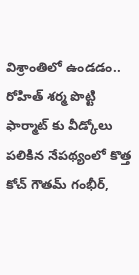విశ్రాంతిలో ఉండడం.. రోహిత్ శర్మ పొట్టి ఫార్మాట్ కు వీడ్కోలు పలికిన నేపథ్యంలో కొత్త కోచ్ గౌతమ్ గంభీర్,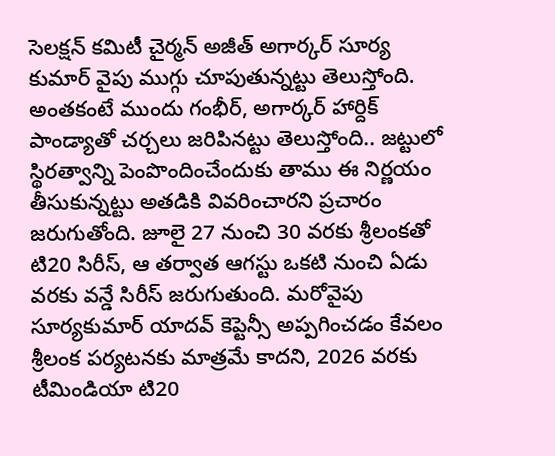సెలక్షన్ కమిటీ చైర్మన్ అజీత్ అగార్కర్ సూర్య కుమార్ వైపు ముగ్గు చూపుతున్నట్టు తెలుస్తోంది. అంతకంటే ముందు గంభీర్, అగార్కర్ హార్దిక్ పాండ్యాతో చర్చలు జరిపినట్టు తెలుస్తోంది.. జట్టులో స్థిరత్వాన్ని పెంపొందించేందుకు తాము ఈ నిర్ణయం తీసుకున్నట్టు అతడికి వివరించారని ప్రచారం జరుగుతోంది. జూలై 27 నుంచి 30 వరకు శ్రీలంకతో టి20 సిరీస్, ఆ తర్వాత ఆగస్టు ఒకటి నుంచి ఏడు వరకు వన్డే సిరీస్ జరుగుతుంది. మరోవైపు సూర్యకుమార్ యాదవ్ కెప్టెన్సీ అప్పగించడం కేవలం శ్రీలంక పర్యటనకు మాత్రమే కాదని, 2026 వరకు టీమిండియా టి20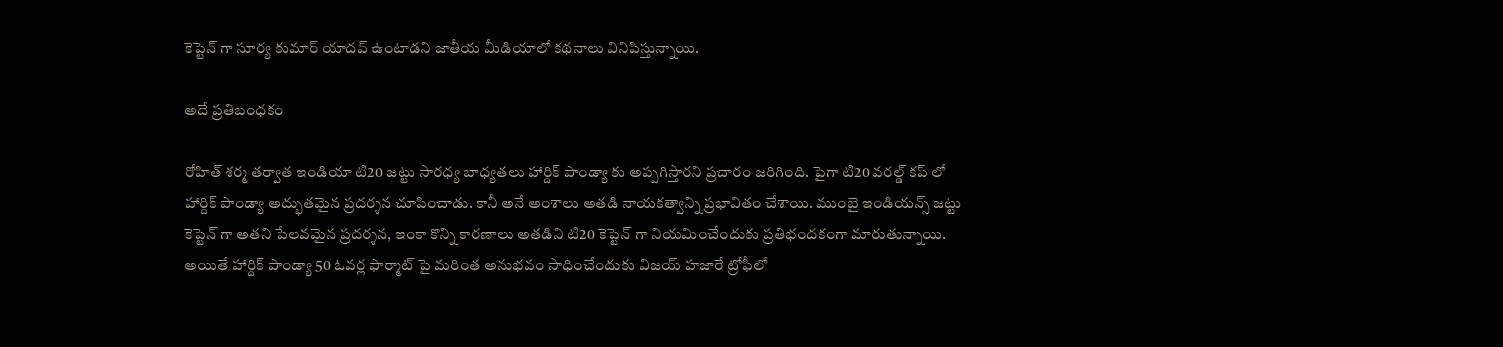కెప్టెన్ గా సూర్య కుమార్ యాదవ్ ఉంటాడని జాతీయ మీడియాలో కథనాలు వినిపిస్తున్నాయి.

అదే ప్రతిబంధకం

రోహిత్ శర్మ తర్వాత ఇండియా టి20 జట్టు సారధ్య బాధ్యతలు హార్దిక్ పాండ్యా కు అప్పగిస్తారని ప్రచారం జరిగింది. పైగా టి20 వరల్డ్ కప్ లో హార్దిక్ పాండ్యా అద్భుతమైన ప్రదర్శన చూపించాడు. కానీ అనే అంశాలు అతడి నాయకత్వాన్ని ప్రభావితం చేశాయి. ముంబై ఇండియన్స్ జట్టు కెప్టెన్ గా అతని పేలవమైన ప్రదర్శన, ఇంకా కొన్ని కారణాలు అతడిని టి20 కెప్టెన్ గా నియమించేందుకు ప్రతిభందకంగా మారుతున్నాయి. అయితే హార్దిక్ పాండ్యా 50 ఓవర్ల ఫార్మాట్ పై మరింత అనుభవం సాధించేందుకు విజయ్ హజారే ట్రోఫీలో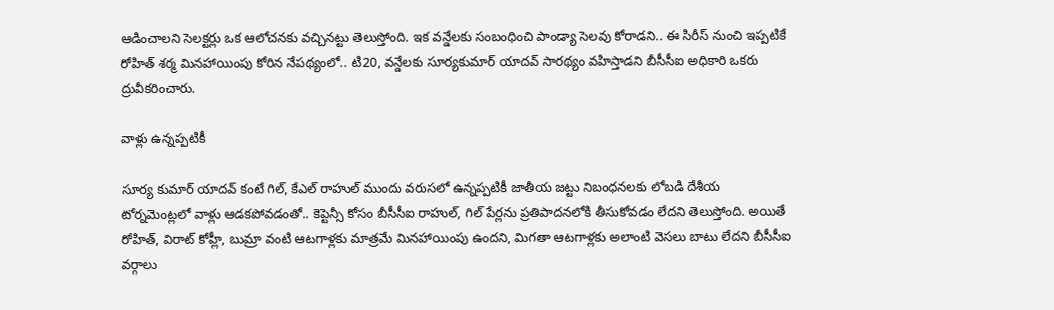ఆడించాలని సెలక్టర్లు ఒక ఆలోచనకు వచ్చినట్టు తెలుస్తోంది. ఇక వన్డేలకు సంబంధించి పాండ్యా సెలవు కోరాడని.. ఈ సిరీస్ నుంచి ఇప్పటికే రోహిత్ శర్మ మినహాయింపు కోరిన నేపథ్యంలో.. టి20, వన్డేలకు సూర్యకుమార్ యాదవ్ సారథ్యం వహిస్తాడని బీసీసీఐ అధికారి ఒకరు ద్రువీకరించారు.

వాళ్లు ఉన్నప్పటికీ

సూర్య కుమార్ యాదవ్ కంటే గిల్, కేఎల్ రాహుల్ ముందు వరుసలో ఉన్నప్పటికీ జాతీయ జట్టు నిబంధనలకు లోబడి దేశీయ టోర్నమెంట్లలో వాళ్లు ఆడకపోవడంతో.. కెప్టెన్సీ కోసం బీసీసీఐ రాహుల్, గిల్ పేర్లను ప్రతిపాదనలోకి తీసుకోవడం లేదని తెలుస్తోంది. అయితే రోహిత్, విరాట్ కోహ్లీ, బుమ్రా వంటి ఆటగాళ్లకు మాత్రమే మినహాయింపు ఉందని, మిగతా ఆటగాళ్లకు అలాంటి వెసలు బాటు లేదని బీసీసీఐ వర్గాలు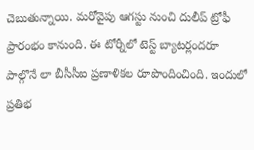చెబుతున్నాయి. మరోవైపు ఆగస్టు నుంచి దులీప్ ట్రోఫీ ప్రారంభం కానుంది. ఈ టోర్నీలో టెస్ట్ బ్యాటర్లందరూ పాల్గొనే లా బీసీసీఐ ప్రణాళికల రూపొందించింది. ఇందులో ప్రతిభ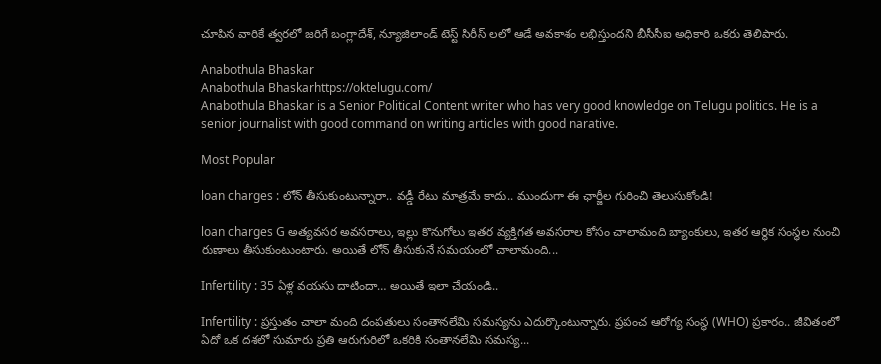చూపిన వారికే త్వరలో జరిగే బంగ్లాదేశ్, న్యూజిలాండ్ టెస్ట్ సిరీస్ లలో ఆడే అవకాశం లభిస్తుందని బీసీసీఐ అధికారి ఒకరు తెలిపారు.

Anabothula Bhaskar
Anabothula Bhaskarhttps://oktelugu.com/
Anabothula Bhaskar is a Senior Political Content writer who has very good knowledge on Telugu politics. He is a senior journalist with good command on writing articles with good narative.

Most Popular

loan charges : లోన్ తీసుకుంటున్నారా.. వడ్డీ రేటు మాత్రమే కాదు.. ముందుగా ఈ ఛార్జీల గురించి తెలుసుకోండి!

loan charges G అత్యవసర అవసరాలు, ఇల్లు కొనుగోలు ఇతర వ్యక్తిగత అవసరాల కోసం చాలామంది బ్యాంకులు, ఇతర ఆర్థిక సంస్థల నుంచి రుణాలు తీసుకుంటుంటారు. అయితే లోన్ తీసుకునే సమయంలో చాలామంది...

Infertility : 35 ఏళ్ల వయసు దాటిందా… అయితే ఇలా చేయండి..

Infertility : ప్రస్తుతం చాలా మంది దంపతులు సంతానలేమి సమస్యను ఎదుర్కొంటున్నారు. ప్రపంచ ఆరోగ్య సంస్థ (WHO) ప్రకారం.. జీవితంలో ఏదో ఒక దశలో సుమారు ప్రతి ఆరుగురిలో ఒకరికి సంతానలేమి సమస్య...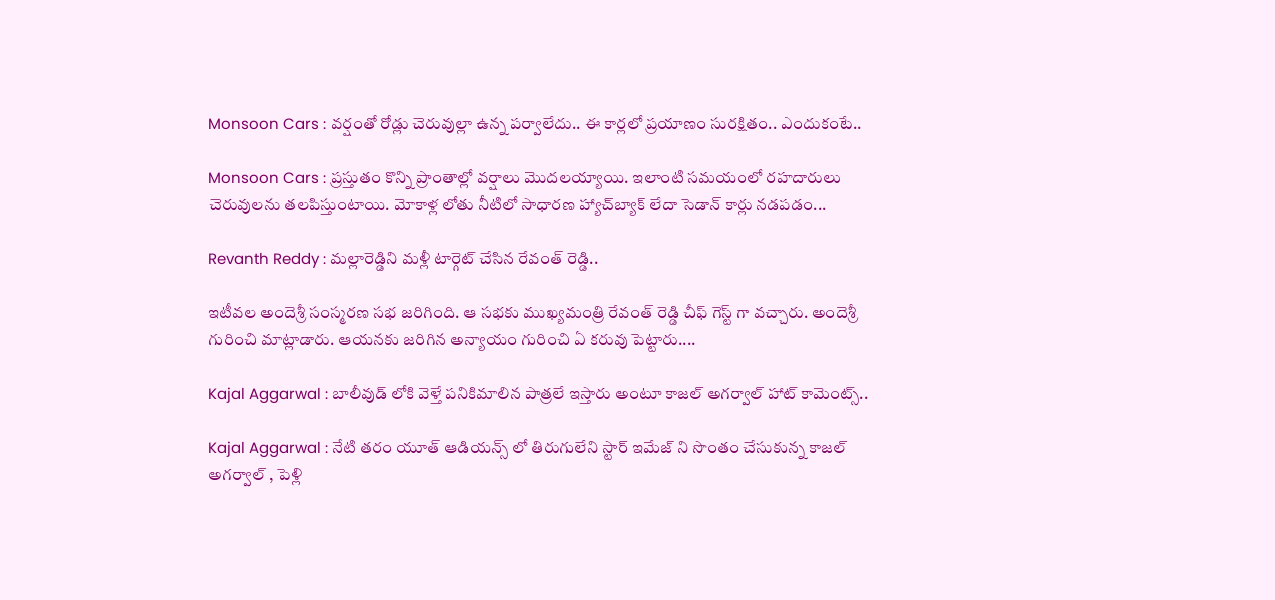Monsoon Cars : వర్షంతో రోడ్లు చెరువుల్లా ఉన్న పర్వాలేదు.. ఈ కార్లలో ప్రయాణం సురక్షితం.. ఎందుకంటే..

Monsoon Cars : ప్రస్తుతం కొన్ని ప్రాంతాల్లో వర్షాలు మొదలయ్యాయి. ఇలాంటి సమయంలో రహదారులు చెరువులను తలపిస్తుంటాయి. మోకాళ్ల లోతు నీటిలో సాధారణ హ్యాచ్‌బ్యాక్ లేదా సెడాన్ కార్లు నడపడం...

Revanth Reddy : మల్లారెడ్డిని మళ్లీ టార్గెట్ చేసిన రేవంత్ రెడ్డి..

ఇటీవల అందెశ్రీ సంస్మరణ సభ జరిగింది. ఆ సభకు ముఖ్యమంత్రి రేవంత్ రెడ్డి చీఫ్ గెస్ట్ గా వచ్చారు. అందెశ్రీ గురించి మాట్లాడారు. ఆయనకు జరిగిన అన్యాయం గురించి ఏ కరువు పెట్టారు....

Kajal Aggarwal : బాలీవుడ్ లోకి వెళ్తే పనికిమాలిన పాత్రలే ఇస్తారు అంటూ కాజల్ అగర్వాల్ హాట్ కామెంట్స్..

Kajal Aggarwal : నేటి తరం యూత్ ఆడియన్స్ లో తిరుగులేని స్టార్ ఇమేజ్ ని సొంతం చేసుకున్న కాజల్ అగర్వాల్ , పెళ్లి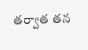తర్వాత తన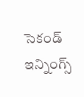సెకండ్ ఇన్నింగ్స్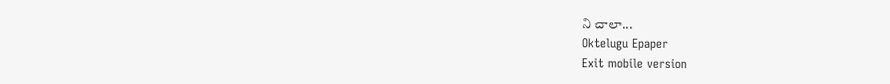ని చాలా...
Oktelugu Epaper
Exit mobile version